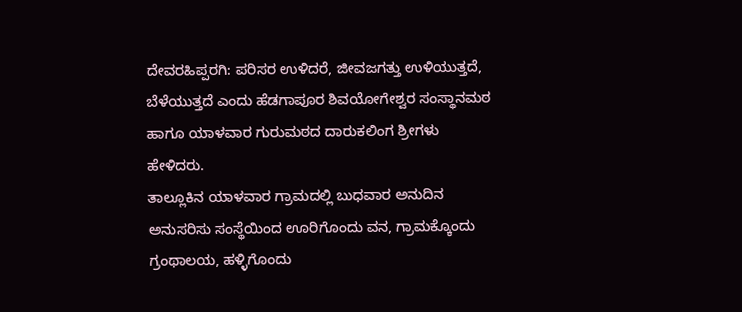ದೇವರಹಿಪ್ಪರಗಿ: ಪರಿಸರ ಉಳಿದರೆ, ಜೀವಜಗತ್ತು ಉಳಿಯುತ್ತದೆ, ಬೆಳೆಯುತ್ತದೆ ಎಂದು ಹೆಡಗಾಪೂರ ಶಿವಯೋಗೇಶ್ವರ ಸಂಸ್ಥಾನಮಠ ಹಾಗೂ ಯಾಳವಾರ ಗುರುಮಠದ ದಾರುಕಲಿಂಗ ಶ್ರೀಗಳು ಹೇಳಿದರು.
ತಾಲ್ಲೂಕಿನ ಯಾಳವಾರ ಗ್ರಾಮದಲ್ಲಿ ಬುಧವಾರ ಅನುದಿನ ಅನುಸರಿಸು ಸಂಸ್ಥೆಯಿಂದ ಊರಿಗೊಂದು ವನ, ಗ್ರಾಮಕ್ಕೊಂದು ಗ್ರಂಥಾಲಯ, ಹಳ್ಳಿಗೊಂದು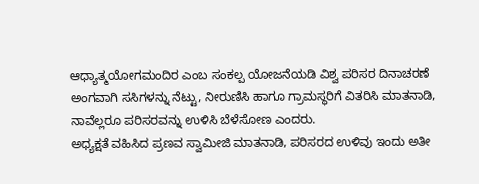ಆಧ್ಯಾತ್ಮಯೋಗಮಂದಿರ ಎಂಬ ಸಂಕಲ್ಪ ಯೋಜನೆಯಡಿ ವಿಶ್ವ ಪರಿಸರ ದಿನಾಚರಣೆ ಅಂಗವಾಗಿ ಸಸಿಗಳನ್ನು ನೆಟ್ಟು, ನೀರುಣಿಸಿ ಹಾಗೂ ಗ್ರಾಮಸ್ಥರಿಗೆ ವಿತರಿಸಿ ಮಾತನಾಡಿ, ನಾವೆಲ್ಲರೂ ಪರಿಸರವನ್ನು ಉಳಿಸಿ ಬೆಳೆಸೋಣ ಎಂದರು.
ಅಧ್ಯಕ್ಷತೆ ವಹಿಸಿದ ಪ್ರಣವ ಸ್ವಾಮೀಜಿ ಮಾತನಾಡಿ, ಪರಿಸರದ ಉಳಿವು ಇಂದು ಅತೀ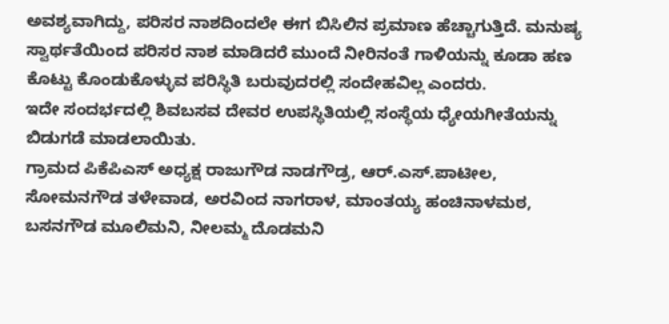ಅವಶ್ಯವಾಗಿದ್ದು, ಪರಿಸರ ನಾಶದಿಂದಲೇ ಈಗ ಬಿಸಿಲಿನ ಪ್ರಮಾಣ ಹೆಚ್ಚಾಗುತ್ತಿದೆ. ಮನುಷ್ಯ ಸ್ವಾರ್ಥತೆಯಿಂದ ಪರಿಸರ ನಾಶ ಮಾಡಿದರೆ ಮುಂದೆ ನೀರಿನಂತೆ ಗಾಳಿಯನ್ನು ಕೂಡಾ ಹಣ ಕೊಟ್ಟು ಕೊಂಡುಕೊಳ್ಳುವ ಪರಿಸ್ಥಿತಿ ಬರುವುದರಲ್ಲಿ ಸಂದೇಹವಿಲ್ಲ ಎಂದರು.
ಇದೇ ಸಂದರ್ಭದಲ್ಲಿ ಶಿವಬಸವ ದೇವರ ಉಪಸ್ಥಿತಿಯಲ್ಲಿ ಸಂಸ್ಥೆಯ ಧ್ಯೇಯಗೀತೆಯನ್ನು ಬಿಡುಗಡೆ ಮಾಡಲಾಯಿತು.
ಗ್ರಾಮದ ಪಿಕೆಪಿಎಸ್ ಅಧ್ಯಕ್ಷ ರಾಜುಗೌಡ ನಾಡಗೌಡ್ರ, ಆರ್.ಎಸ್.ಪಾಟೀಲ, ಸೋಮನಗೌಡ ತಳೇವಾಡ, ಅರವಿಂದ ನಾಗರಾಳ, ಮಾಂತಯ್ಯ ಹಂಚಿನಾಳಮಠ, ಬಸನಗೌಡ ಮೂಲಿಮನಿ, ನೀಲಮ್ಮ ದೊಡಮನಿ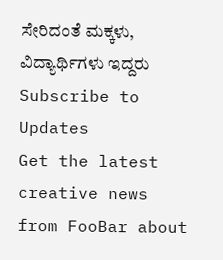ಸೇರಿದಂತೆ ಮಕ್ಕಳು, ವಿದ್ಯಾರ್ಥಿಗಳು ಇದ್ದರು
Subscribe to Updates
Get the latest creative news from FooBar about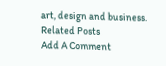art, design and business.
Related Posts
Add A Comment